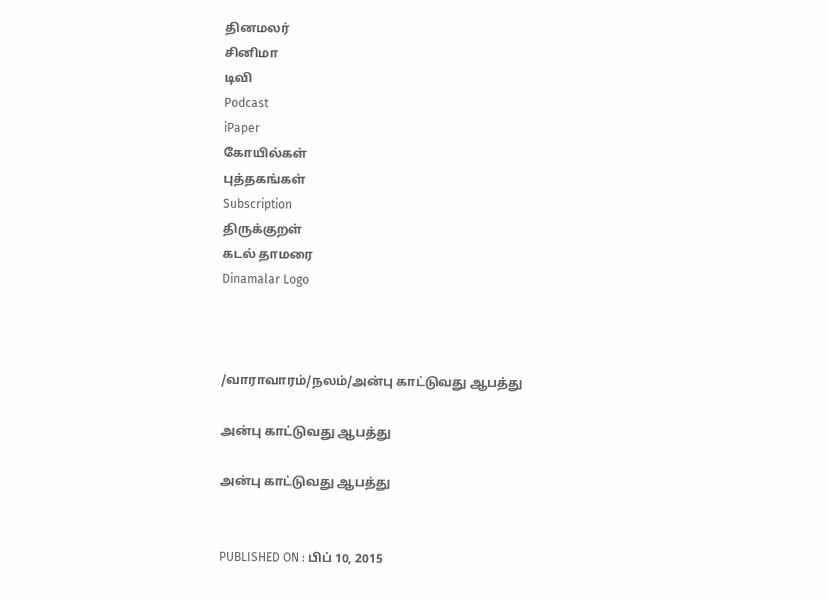தினமலர்
சினிமா
டிவி
Podcast
iPaper
கோயில்கள்
புத்தகங்கள்
Subscription
திருக்குறள்
கடல் தாமரை
Dinamalar Logo



/வாராவாரம்/நலம்/அன்பு காட்டுவது ஆபத்து

அன்பு காட்டுவது ஆபத்து

அன்பு காட்டுவது ஆபத்து


PUBLISHED ON : பிப் 10, 2015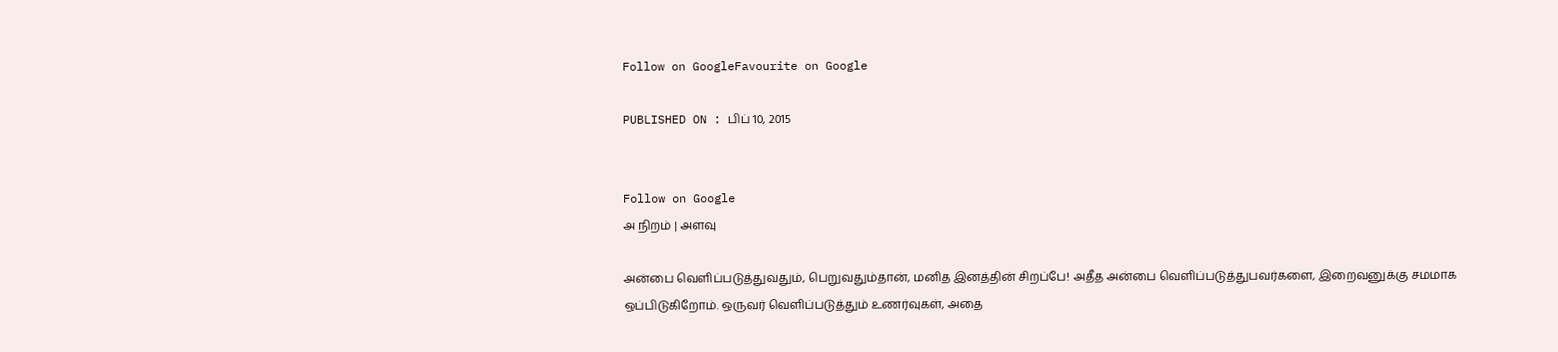Follow on GoogleFavourite on Google

PUBLISHED ON : பிப் 10, 2015


Follow on Google
அ நிறம் | அளவு

அன்பை வெளிப்படுத்துவதும், பெறுவதும்தான், மனித இனத்தின் சிறப்பே! அதீத அன்பை வெளிப்படுத்துபவர்களை, இறைவனுக்கு சமமாக ஒப்பிடுகிறோம். ஒருவர் வெளிப்படுத்தும் உணர்வுகள், அதை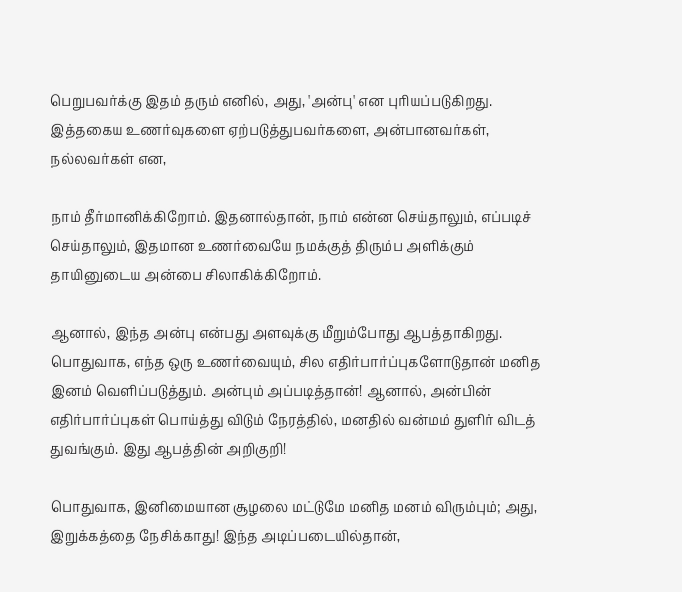பெறுபவர்க்கு இதம் தரும் எனில், அது, 'அன்பு' என புரியப்படுகிறது. இத்தகைய உணர்வுகளை ஏற்படுத்துபவர்களை, அன்பானவர்கள், நல்லவர்கள் என,

நாம் தீர்மானிக்கிறோம். இதனால்தான், நாம் என்ன செய்தாலும், எப்படிச் செய்தாலும், இதமான உணர்வையே நமக்குத் திரும்ப அளிக்கும் தாயினுடைய அன்பை சிலாகிக்கிறோம்.

ஆனால், இந்த அன்பு என்பது அளவுக்கு மீறும்போது ஆபத்தாகிறது. பொதுவாக, எந்த ஒரு உணர்வையும், சில எதிர்பார்ப்புகளோடுதான் மனித இனம் வெளிப்படுத்தும். அன்பும் அப்படித்தான்! ஆனால், அன்பின் எதிர்பார்ப்புகள் பொய்த்து விடும் நேரத்தில், மனதில் வன்மம் துளிர் விடத் துவங்கும். இது ஆபத்தின் அறிகுறி!

பொதுவாக, இனிமையான சூழலை மட்டுமே மனித மனம் விரும்பும்; அது, இறுக்கத்தை நேசிக்காது! இந்த அடிப்படையில்தான்,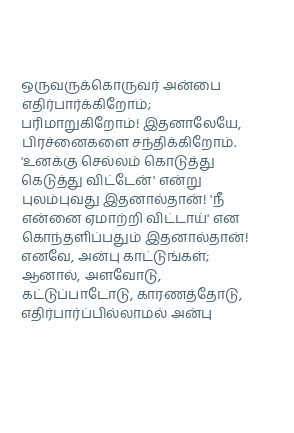ஒருவருக்கொருவர் அன்பை எதிர்பார்க்கிறோம்; பரிமாறுகிறோம்! இதனாலேயே, பிரச்னைகளை சந்திக்கிறோம். 'உனக்கு செல்லம் கொடுத்து கெடுத்து விட்டேன்' என்று புலம்புவது இதனால்தான்! 'நீ என்னை ஏமாற்றி விட்டாய்' என கொந்தளிப்பதும் இதனால்தான்! எனவே, அன்பு காட்டுங்கள்; ஆனால், அளவோடு, கட்டுப்பாடோடு, காரணத்தோடு, எதிர்பார்ப்பில்லாமல் அன்பு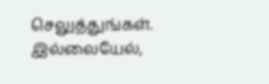செலுத்துங்கள். இல்லையேல்,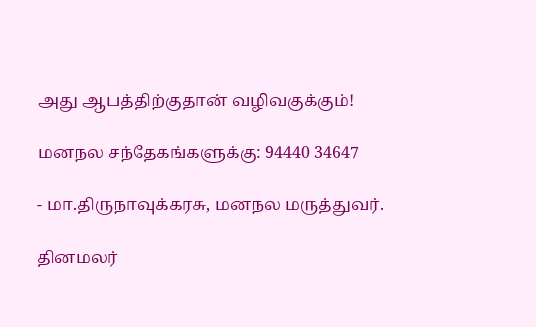அது ஆபத்திற்குதான் வழிவகுக்கும்!

மனநல சந்தேகங்களுக்கு: 94440 34647

- மா.திருநாவுக்கரசு, மனநல மருத்துவர்.

தினமலர்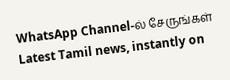WhatsApp Channel-ல் சேருங்கள்
Latest Tamil news, instantly on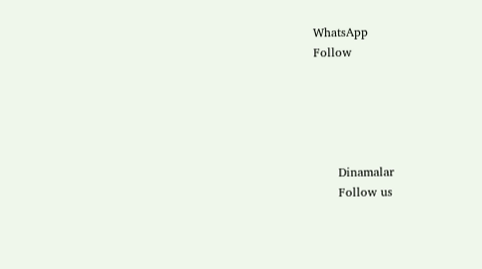WhatsApp
Follow





      Dinamalar
      Follow us